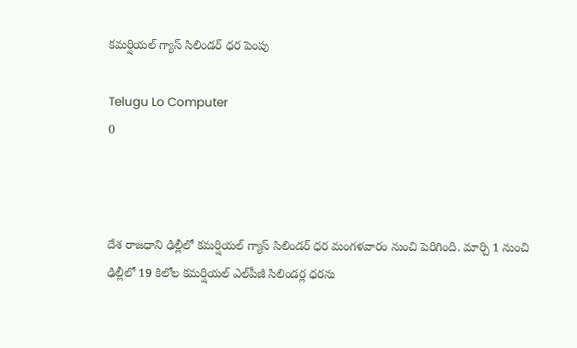కమర్షియల్ గ్యాస్ సిలిండర్ ధర పెంపు

Telugu Lo Computer
0



దేశ రాజధాని ఢిల్లీలో కమర్షియల్ గ్యాస్ సిలిండర్ ధర మంగళవారం నుంచి పెరిగింది. మార్చి 1 నుంచి ఢిల్లీలో 19 కిలోల కమర్షియల్‌ ఎల్‌పీజీ సిలిండర్ల ధరను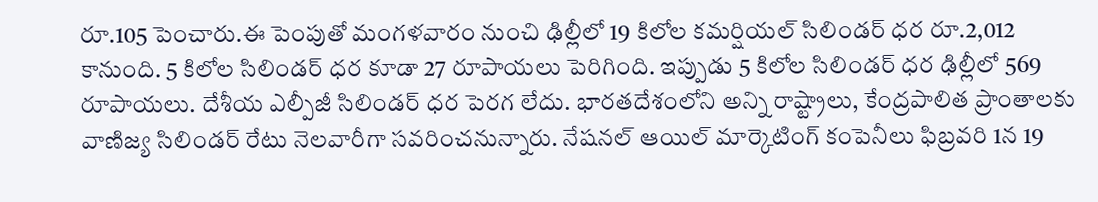రూ.105 పెంచారు.ఈ పెంపుతో మంగళవారం నుంచి ఢిల్లీలో 19 కిలోల కమర్షియల్ సిలిండర్ ధర రూ.2,012 కానుంది. 5 కిలోల సిలిండర్ ధర కూడా 27 రూపాయలు పెరిగింది. ఇప్పుడు 5 కిలోల సిలిండర్ ధర ఢిల్లీలో 569 రూపాయలు. దేశీయ ఎల్పీజీ సిలిండర్‌ ధర పెరగ లేదు. భారతదేశంలోని అన్ని రాష్ట్రాలు, కేంద్రపాలిత ప్రాంతాలకు వాణిజ్య సిలిండర్ రేటు నెలవారీగా సవరించనున్నారు. నేషనల్ ఆయిల్ మార్కెటింగ్ కంపెనీలు ఫిబ్రవరి 1న 19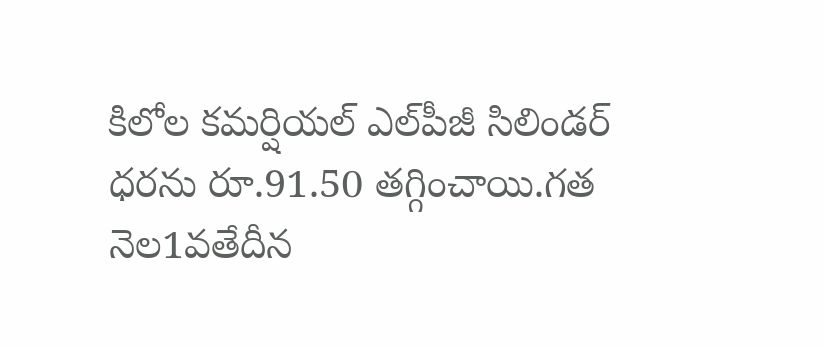కిలోల కమర్షియల్ ఎల్‌పీజీ సిలిండర్ ధరను రూ.91.50 తగ్గించాయి.గత నెల1వతేదీన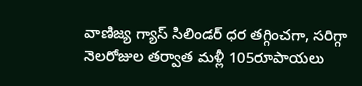వాణిజ్య గ్యాస్ సిలిండర్ ధర తగ్గించగా, సరిగ్గా నెలరోజుల తర్వాత మళ్లీ 105రూపాయలు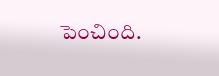పెంచింది.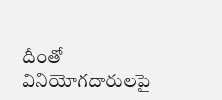దీంతో వినియోగదారులపై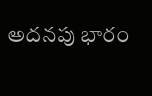అదనపు భారం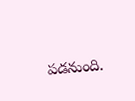పడనుంది.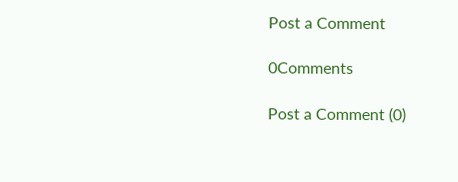Post a Comment

0Comments

Post a Comment (0)